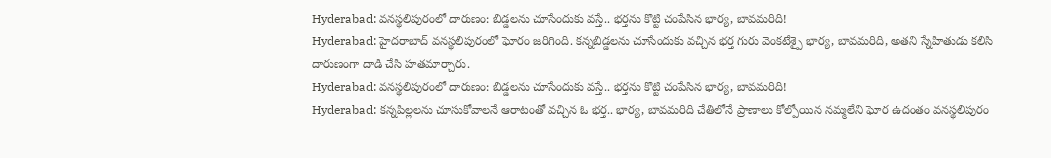Hyderabad: వనస్థలిపురంలో దారుణం: బిడ్డలను చూసేందుకు వస్తే.. భర్తను కొట్టి చంపేసిన భార్య, బావమరిది!
Hyderabad: హైదరాబాద్ వనస్థలిపురంలో ఘోరం జరిగింది. కన్నబిడ్డలను చూసేందుకు వచ్చిన భర్త గురు వెంకటేశ్పై భార్య, బావమరిది, అతని స్నేహితుడు కలిసి దారుణంగా దాడి చేసి హతమార్చారు.
Hyderabad: వనస్థలిపురంలో దారుణం: బిడ్డలను చూసేందుకు వస్తే.. భర్తను కొట్టి చంపేసిన భార్య, బావమరిది!
Hyderabad: కన్నపిల్లలను చూసుకోవాలనే ఆరాటంతో వచ్చిన ఓ భర్త.. భార్య, బావమరిది చేతిలోనే ప్రాణాలు కోల్పోయిన నమ్మలేని ఘోర ఉదంతం వనస్థలిపురం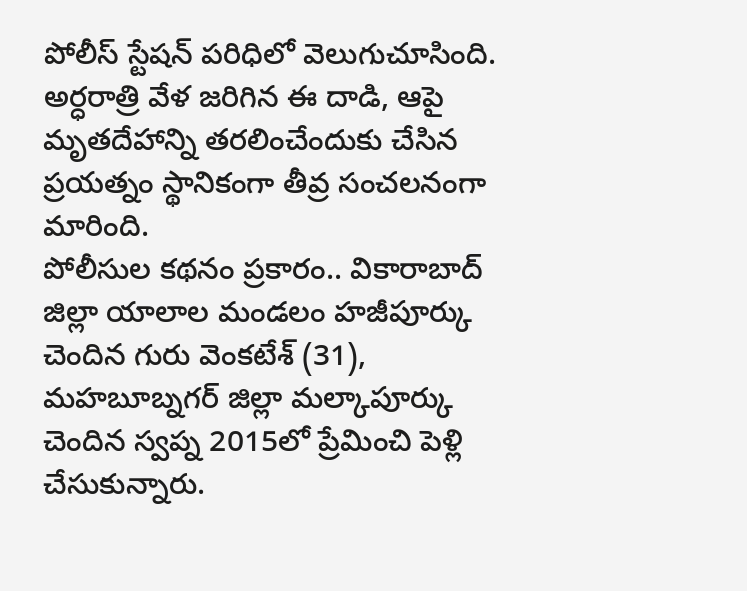పోలీస్ స్టేషన్ పరిధిలో వెలుగుచూసింది. అర్ధరాత్రి వేళ జరిగిన ఈ దాడి, ఆపై మృతదేహాన్ని తరలించేందుకు చేసిన ప్రయత్నం స్థానికంగా తీవ్ర సంచలనంగా మారింది.
పోలీసుల కథనం ప్రకారం.. వికారాబాద్ జిల్లా యాలాల మండలం హజీపూర్కు చెందిన గురు వెంకటేశ్ (31), మహబూబ్నగర్ జిల్లా మల్కాపూర్కు చెందిన స్వప్న 2015లో ప్రేమించి పెళ్లి చేసుకున్నారు.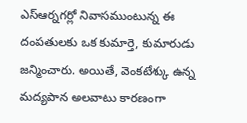ఎస్ఆర్నగర్లో నివాసముంటున్న ఈ దంపతులకు ఒక కుమార్తె, కుమారుడు జన్మించారు. అయితే, వెంకటేశ్కు ఉన్న మద్యపాన అలవాటు కారణంగా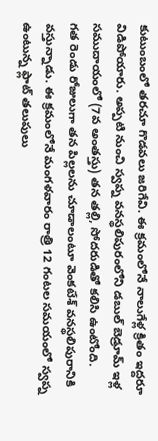కుటుంబంలో తరచూ గొడవలు జరిగేవి. ఈ క్రమంలోనే నాలుగేళ్ల క్రితం ఇద్దరూ విడిపోయారు. అప్పటి నుంచి స్వప్న వనస్థలిపురంలోని డబుల్ బెడ్రూమ్ ఇళ్ల సముదాయంలో (7వ అంతస్తు) తన తల్లి, సోదరుడితో కలిసి ఉంటోంది.
గత రెండు రోజులుగా తన పిల్లలను చూడాలంటూ వెంకటేశ్ వనస్థలిపురానికి వస్తున్నాడు. ఈ క్రమంలోనే మంగళవారం రాత్రి 12 గంటల సమయంలో స్వప్న ఉంటున్న ఫ్లాట్ తలుపులు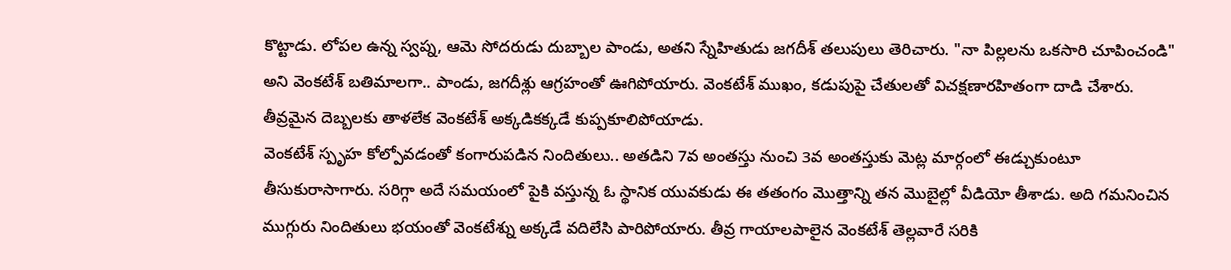కొట్టాడు. లోపల ఉన్న స్వప్న, ఆమె సోదరుడు దుబ్బాల పాండు, అతని స్నేహితుడు జగదీశ్ తలుపులు తెరిచారు. "నా పిల్లలను ఒకసారి చూపించండి" అని వెంకటేశ్ బతిమాలగా.. పాండు, జగదీశ్లు ఆగ్రహంతో ఊగిపోయారు. వెంకటేశ్ ముఖం, కడుపుపై చేతులతో విచక్షణారహితంగా దాడి చేశారు. తీవ్రమైన దెబ్బలకు తాళలేక వెంకటేశ్ అక్కడికక్కడే కుప్పకూలిపోయాడు.
వెంకటేశ్ స్పృహ కోల్పోవడంతో కంగారుపడిన నిందితులు.. అతడిని 7వ అంతస్తు నుంచి 3వ అంతస్తుకు మెట్ల మార్గంలో ఈడ్చుకుంటూ తీసుకురాసాగారు. సరిగ్గా అదే సమయంలో పైకి వస్తున్న ఓ స్థానిక యువకుడు ఈ తతంగం మొత్తాన్ని తన మొబైల్లో వీడియో తీశాడు. అది గమనించిన ముగ్గురు నిందితులు భయంతో వెంకటేశ్ను అక్కడే వదిలేసి పారిపోయారు. తీవ్ర గాయాలపాలైన వెంకటేశ్ తెల్లవారే సరికి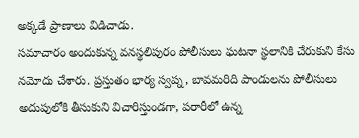అక్కడే ప్రాణాలు విడిచాడు.
సమాచారం అందుకున్న వనస్థలిపురం పోలీసులు ఘటనా స్థలానికి చేరుకుని కేసు నమోదు చేశారు. ప్రస్తుతం భార్య స్వప్న, బావమరిది పాండులను పోలీసులు అదుపులోకి తీసుకుని విచారిస్తుండగా, పరారీలో ఉన్న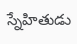స్నేహితుడు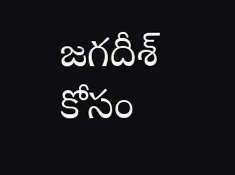జగదీశ్ కోసం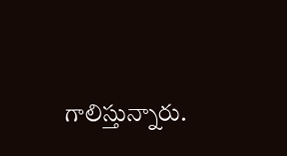గాలిస్తున్నారు.